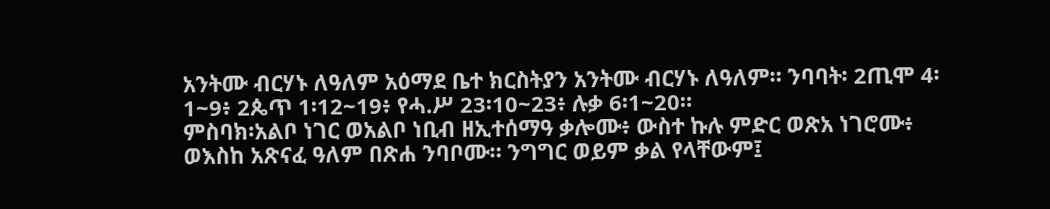አንትሙ ብርሃኑ ለዓለም አዕማደ ቤተ ክርስትያን አንትሙ ብርሃኑ ለዓለም። ንባባት፡ 2ጢሞ 4፡1~9፥ 2ጴጥ 1፡12~19፥ የሓ.ሥ 23፡10~23፥ ሉቃ 6፡1~20።
ምስባክ፡አልቦ ነገር ወአልቦ ነቢብ ዘኢተሰማዓ ቃሎሙ፥ ውስተ ኩሉ ምድር ወጽአ ነገሮሙ፥ ወእስከ አጽናፈ ዓለም በጽሐ ንባቦሙ። ንግግር ወይም ቃል የላቸውም፤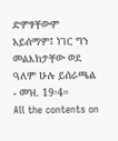ድምፃቸውም አይሰማም፤ ነገር ግን መልእክታቸው ወደ ዓለም ሁሉ ይሰራጫል - መዝ. 19፡4።
All the contents on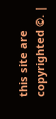this site are copyrighted ©. |